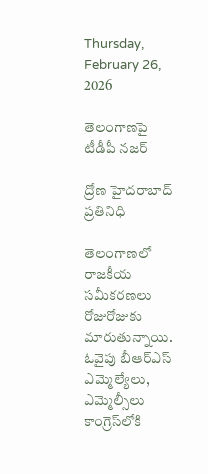Thursday, February 26, 2026

తెలంగాణపై టీడీపీ నజర్

ద్రోణ హైదరాబాద్ ప్రతినిధి

తెలంగాణలో రాజకీయ సమీకరణలు రోజురోజుకు మారుతున్నాయి. ఓవైపు బీఆర్‌ఎస్ ఎమ్మెల్యేలు, ఎమ్మెల్సీలు కాంగ్రెస్‌లోకి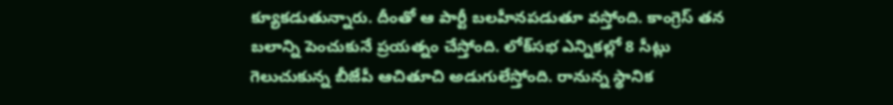క్యూకడుతున్నారు. దీంతో ఆ పార్టీ బలహీనపడుతూ వస్తోంది. కాంగ్రెస్ తన బలాన్ని పెంచుకునే ప్రయత్నం చేస్తోంది. లోక్‌సభ ఎన్నికల్లో 8 సీట్లు గెలుచుకున్న బీజేపీ ఆచితూచి అడుగులేస్తోంది. రానున్న స్థానిక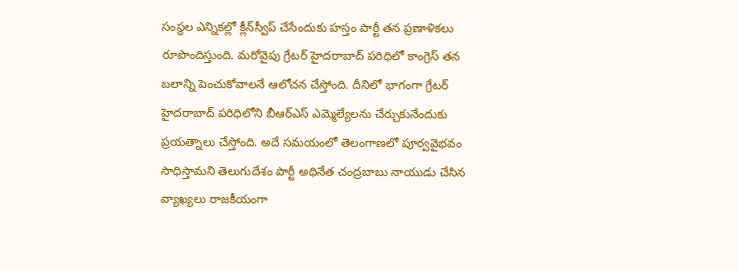సంస్థల ఎన్నికల్లో క్లీన్‌స్వీప్ చేసేందుకు హస్తం పార్టీ తన ప్రణాళికలు రూపొందిస్తుంది. మరోవైపు గ్రేటర్‌ హైదరాబాద్‌ పరిధిలో కాంగ్రెస్ తన బలాన్ని పెంచుకోవాలనే ఆలోచన చేస్తోంది. దీనిలో భాగంగా గ్రేటర్ హైదరాబాద్ పరిధిలోని బీఆర్‌ఎస్ ఎమ్మెల్యేలను చేర్చుకునేందుకు ప్రయత్నాలు చేస్తోంది. అదే సమయంలో తెలంగాణలో పూర్వవైభవం సాధిస్తామని తెలుగుదేశం పార్టీ అధినేత చంద్రబాబు నాయుడు చేసిన వ్యాఖ్యలు రాజకీయంగా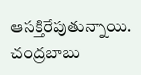ఆసక్తిరేపుతున్నాయి. చంద్రబాబు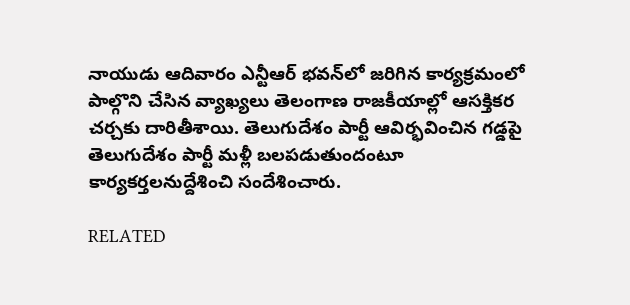నాయుడు ఆదివారం ఎన్టీఆర్‌ భవన్‌లో జరిగిన కార్యక్రమంలో పాల్గొని చేసిన వ్యాఖ్యలు తెలంగాణ రాజకీయాల్లో ఆసక్తికర చర్చకు దారితీశాయి. తెలుగుదేశం పార్టీ ఆవిర్భవించిన గడ్డపై తెలుగుదేశం పార్టీ మళ్లీ బలపడుతుందంటూ కార్యకర్తలనుద్దేశించి సందేశించారు.

RELATED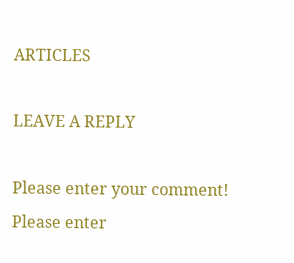ARTICLES

LEAVE A REPLY

Please enter your comment!
Please enter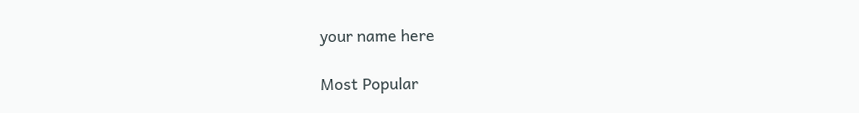your name here

Most Popular